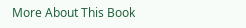More About This Book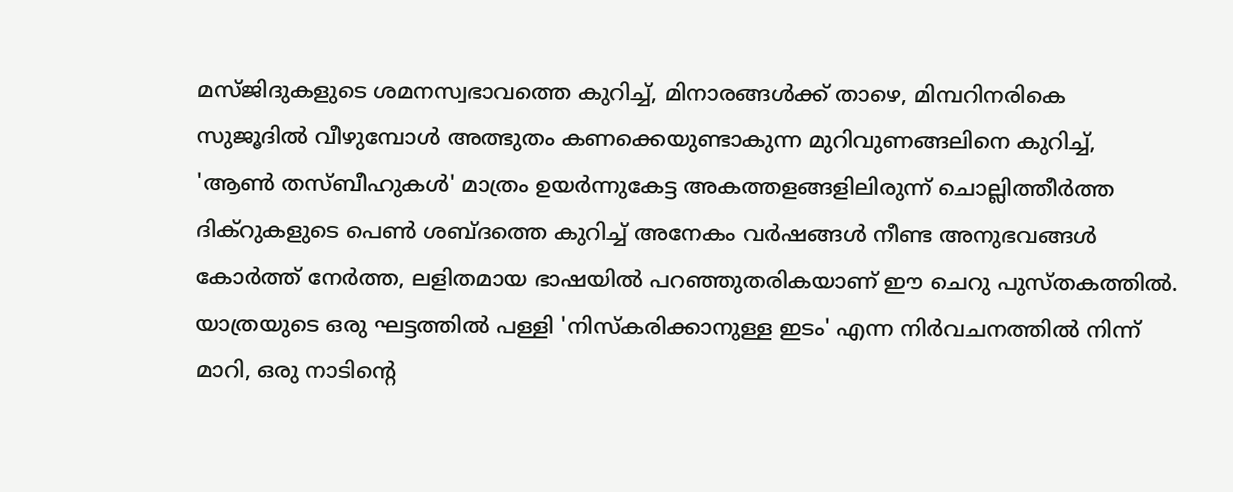മസ്ജിദുകളുടെ ശമനസ്വഭാവത്തെ കുറിച്ച്, മിനാരങ്ങൾക്ക് താഴെ, മിമ്പറിനരികെ സുജൂദിൽ വീഴുമ്പോൾ അത്ഭുതം കണക്കെയുണ്ടാകുന്ന മുറിവുണങ്ങലിനെ കുറിച്ച്, 'ആൺ തസ്ബീഹുകൾ' മാത്രം ഉയർന്നുകേട്ട അകത്തളങ്ങളിലിരുന്ന് ചൊല്ലിത്തീർത്ത ദിക്റുകളുടെ പെൺ ശബ്ദത്തെ കുറിച്ച് അനേകം വർഷങ്ങൾ നീണ്ട അനുഭവങ്ങൾ കോർത്ത് നേർത്ത, ലളിതമായ ഭാഷയിൽ പറഞ്ഞുതരികയാണ് ഈ ചെറു പുസ്തകത്തിൽ. യാത്രയുടെ ഒരു ഘട്ടത്തിൽ പള്ളി 'നിസ്കരിക്കാനുള്ള ഇടം' എന്ന നിർവചനത്തിൽ നിന്ന് മാറി, ഒരു നാടിന്റെ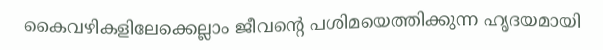കൈവഴികളിലേക്കെല്ലാം ജീവന്റെ പശിമയെത്തിക്കുന്ന ഹൃദയമായി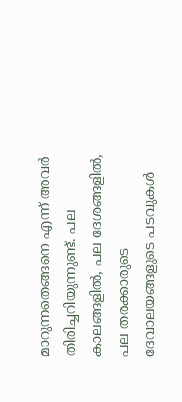മാറുന്നതെങ്ങനെ എന്ന് അവർ തിരിച്ചറിയുന്നുണ്ട്. പല കാലങ്ങളിൽ, പല ദേശങ്ങളിൽ, പല തരക്കാരുടെ ദേവാലയങ്ങളുടെ പടവുകൾ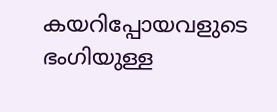കയറിപ്പോയവളുടെ ഭംഗിയുള്ള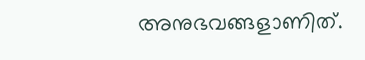അനുഭവങ്ങളാണിത്.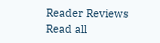Reader Reviews
Read all